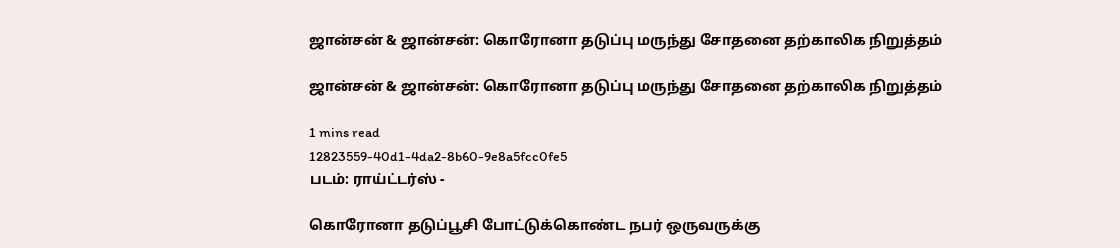ஜான்சன் & ஜான்சன்: கொரோனா தடுப்பு மருந்து சோதனை தற்காலிக நிறுத்தம்

ஜான்சன் & ஜான்சன்: கொரோனா தடுப்பு மருந்து சோதனை தற்காலிக நிறுத்தம்

1 mins read
12823559-40d1-4da2-8b60-9e8a5fcc0fe5
படம்: ராய்ட்டர்ஸ் -

கொரோனா தடுப்பூசி போட்டுக்கொண்ட நபர் ஒருவருக்கு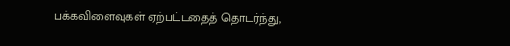பக்கவிளைவுகள் ஏற்பட்டதைத் தொடர்ந்து,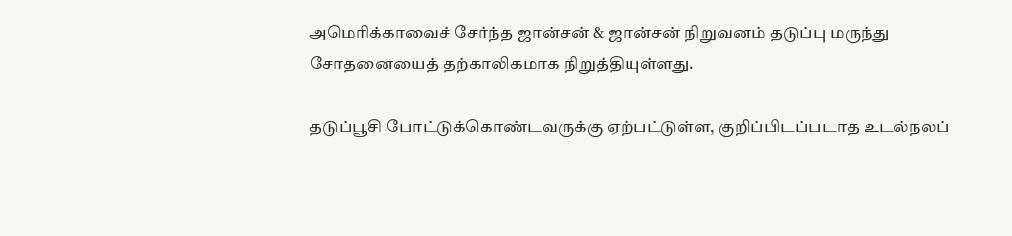அமெரிக்காவைச் சேர்ந்த ஜான்சன் & ஜான்சன் நிறுவனம் தடுப்பு மருந்து சோதனையைத் தற்காலிகமாக நிறுத்தியுள்ளது.

தடுப்பூசி போட்டுக்கொண்டவருக்கு ஏற்பட்டுள்ள, குறிப்பிடப்படாத உடல்நலப்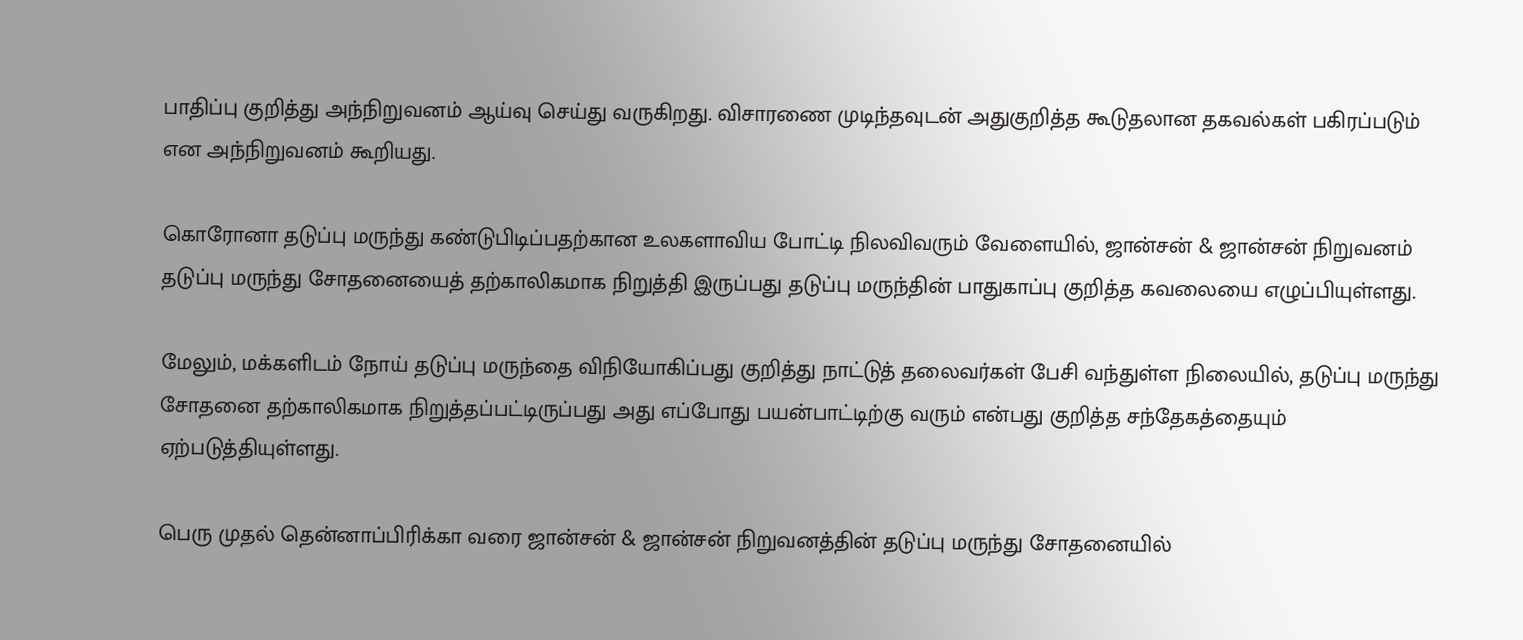பாதிப்பு குறித்து அந்நிறுவனம் ஆய்வு செய்து வருகிறது. விசாரணை முடிந்தவுடன் அதுகுறித்த கூடுதலான தகவல்கள் பகிரப்படும் என அந்நிறுவனம் கூறியது.

கொரோனா தடுப்பு மருந்து கண்டுபிடிப்பதற்கான உலகளாவிய போட்டி நிலவிவரும் வேளையில், ஜான்சன் & ஜான்சன் நிறுவனம் தடுப்பு மருந்து சோதனையைத் தற்காலிகமாக நிறுத்தி இருப்பது தடுப்பு மருந்தின் பாதுகாப்பு குறித்த கவலையை எழுப்பியுள்ளது.

மேலும், மக்களிடம் நோய் தடுப்பு மருந்தை விநியோகிப்பது குறித்து நாட்டுத் தலைவர்கள் பேசி வந்துள்ள நிலையில், தடுப்பு மருந்து சோதனை தற்காலிகமாக நிறுத்தப்பட்டிருப்பது அது எப்போது பயன்பாட்டிற்கு வரும் என்பது குறித்த சந்தேகத்தையும் ஏற்படுத்தியுள்ளது.

பெரு முதல் தென்னாப்பிரிக்கா வரை ஜான்சன் & ஜான்சன் நிறுவனத்தின் தடுப்பு மருந்து சோதனையில்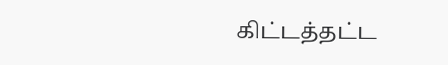கிட்டத்தட்ட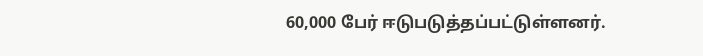60,000 பேர் ஈடுபடுத்தப்பட்டுள்ளனர்.